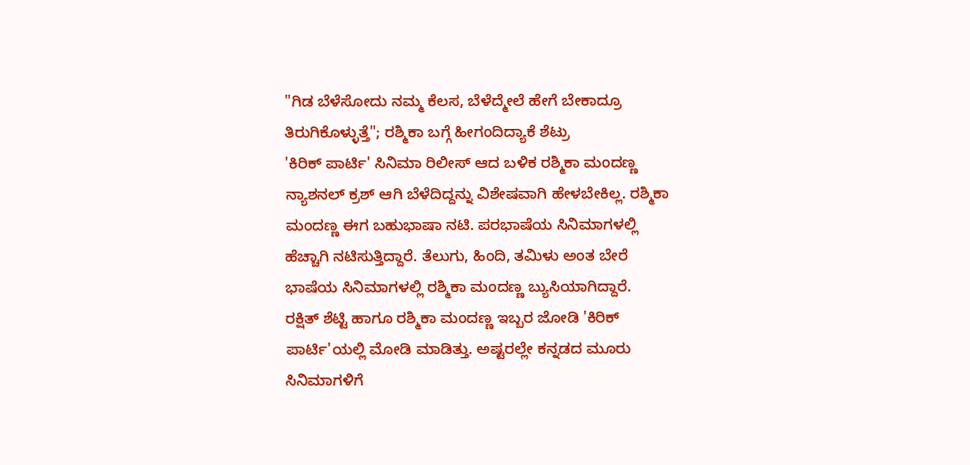"ಗಿಡ ಬೆಳೆಸೋದು ನಮ್ಮ ಕೆಲಸ, ಬೆಳೆದ್ಮೇಲೆ ಹೇಗೆ ಬೇಕಾದ್ರೂ ತಿರುಗಿಕೊಳ್ಳುತ್ತೆ"; ರಶ್ಮಿಕಾ ಬಗ್ಗೆ ಹೀಗಂದಿದ್ಯಾಕೆ ಶೆಟ್ರು
'ಕಿರಿಕ್ ಪಾರ್ಟಿ' ಸಿನಿಮಾ ರಿಲೀಸ್ ಆದ ಬಳಿಕ ರಶ್ಮಿಕಾ ಮಂದಣ್ಣ ನ್ಯಾಶನಲ್ ಕ್ರಶ್ ಆಗಿ ಬೆಳೆದಿದ್ದನ್ನು ವಿಶೇಷವಾಗಿ ಹೇಳಬೇಕಿಲ್ಲ. ರಶ್ಮಿಕಾ ಮಂದಣ್ಣ ಈಗ ಬಹುಭಾಷಾ ನಟಿ. ಪರಭಾಷೆಯ ಸಿನಿಮಾಗಳಲ್ಲಿ ಹೆಚ್ಚಾಗಿ ನಟಿಸುತ್ತಿದ್ದಾರೆ. ತೆಲುಗು, ಹಿಂದಿ, ತಮಿಳು ಅಂತ ಬೇರೆ ಭಾಷೆಯ ಸಿನಿಮಾಗಳಲ್ಲಿ ರಶ್ಮಿಕಾ ಮಂದಣ್ಣ ಬ್ಯುಸಿಯಾಗಿದ್ದಾರೆ.
ರಕ್ಷಿತ್ ಶೆಟ್ಟಿ ಹಾಗೂ ರಶ್ಮಿಕಾ ಮಂದಣ್ಣ ಇಬ್ಬರ ಜೋಡಿ 'ಕಿರಿಕ್ ಪಾರ್ಟಿ'ಯಲ್ಲಿ ಮೋಡಿ ಮಾಡಿತ್ತು. ಅಷ್ಟರಲ್ಲೇ ಕನ್ನಡದ ಮೂರು ಸಿನಿಮಾಗಳಿಗೆ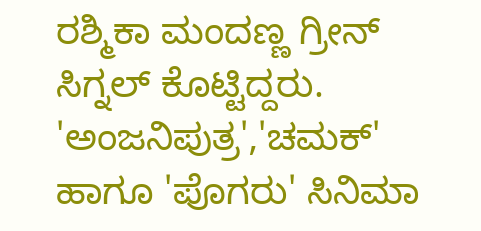ರಶ್ಮಿಕಾ ಮಂದಣ್ಣ ಗ್ರೀನ್ ಸಿಗ್ನಲ್ ಕೊಟ್ಟಿದ್ದರು. 'ಅಂಜನಿಪುತ್ರ','ಚಮಕ್' ಹಾಗೂ 'ಪೊಗರು' ಸಿನಿಮಾ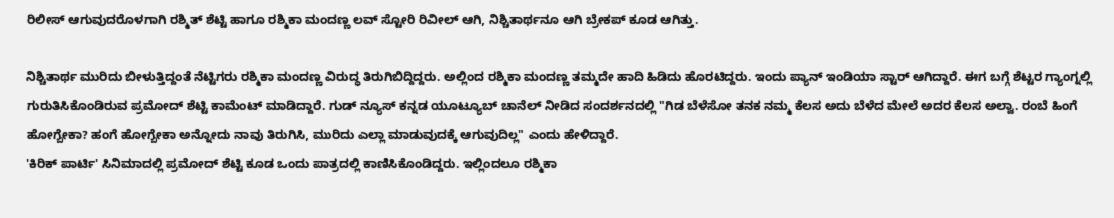ರಿಲೀಸ್ ಆಗುವುದರೊಳಗಾಗಿ ರಶ್ಮಿತ್ ಶೆಟ್ಟಿ ಹಾಗೂ ರಶ್ಮಿಕಾ ಮಂದಣ್ಣ ಲವ್ ಸ್ಟೋರಿ ರಿವೀಲ್ ಆಗಿ, ನಿಶ್ಚಿತಾರ್ಥನೂ ಆಗಿ ಬ್ರೇಕಪ್ ಕೂಡ ಆಗಿತ್ತು.

ನಿಶ್ಚಿತಾರ್ಥ ಮುರಿದು ಬೀಳುತ್ತಿದ್ದಂತೆ ನೆಟ್ಟಿಗರು ರಶ್ಮಿಕಾ ಮಂದಣ್ಣ ವಿರುದ್ಧ ತಿರುಗಿಬಿದ್ದಿದ್ದರು. ಅಲ್ಲಿಂದ ರಶ್ಮಿಕಾ ಮಂದಣ್ಣ ತಮ್ಮದೇ ಹಾದಿ ಹಿಡಿದು ಹೊರಟಿದ್ದರು. ಇಂದು ಪ್ಯಾನ್ ಇಂಡಿಯಾ ಸ್ಟಾರ್ ಆಗಿದ್ದಾರೆ. ಈಗ ಬಗ್ಗೆ ಶೆಟ್ಟರ ಗ್ಯಾಂಗ್ನಲ್ಲಿ ಗುರುತಿಸಿಕೊಂಡಿರುವ ಪ್ರಮೋದ್ ಶೆಟ್ಟಿ ಕಾಮೆಂಟ್ ಮಾಡಿದ್ದಾರೆ. ಗುಡ್ ನ್ಯೂಸ್ ಕನ್ನಡ ಯೂಟ್ಯೂಬ್ ಚಾನೆಲ್ ನೀಡಿದ ಸಂದರ್ಶನದಲ್ಲಿ "ಗಿಡ ಬೆಳೆಸೋ ತನಕ ನಮ್ಮ ಕೆಲಸ ಅದು ಬೆಳೆದ ಮೇಲೆ ಅದರ ಕೆಲಸ ಅಲ್ವಾ. ರಂಬೆ ಹಿಂಗೆ ಹೋಗ್ಬೇಕಾ? ಹಂಗೆ ಹೋಗ್ಬೇಕಾ ಅನ್ನೋದು ನಾವು ತಿರುಗಿಸಿ, ಮುರಿದು ಎಲ್ಲಾ ಮಾಡುವುದಕ್ಕೆ ಆಗುವುದಿಲ್ಲ" ಎಂದು ಹೇಳಿದ್ದಾರೆ.
'ಕಿರಿಕ್ ಪಾರ್ಟಿ' ಸಿನಿಮಾದಲ್ಲಿ ಪ್ರಮೋದ್ ಶೆಟ್ಟಿ ಕೂಡ ಒಂದು ಪಾತ್ರದಲ್ಲಿ ಕಾಣಿಸಿಕೊಂಡಿದ್ದರು. ಇಲ್ಲಿಂದಲೂ ರಶ್ಮಿಕಾ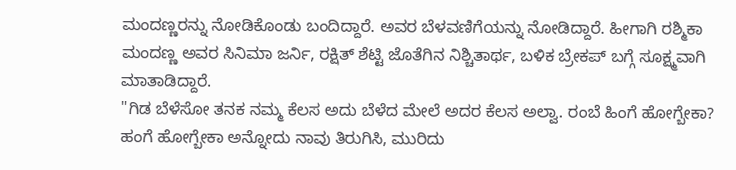ಮಂದಣ್ಣರನ್ನು ನೋಡಿಕೊಂಡು ಬಂದಿದ್ದಾರೆ. ಅವರ ಬೆಳವಣಿಗೆಯನ್ನು ನೋಡಿದ್ದಾರೆ. ಹೀಗಾಗಿ ರಶ್ಮಿಕಾ ಮಂದಣ್ಣ ಅವರ ಸಿನಿಮಾ ಜರ್ನಿ, ರಕ್ಷಿತ್ ಶೆಟ್ಟಿ ಜೊತೆಗಿನ ನಿಶ್ಚಿತಾರ್ಥ, ಬಳಿಕ ಬ್ರೇಕಪ್ ಬಗ್ಗೆ ಸೂಕ್ಷ್ಮವಾಗಿ ಮಾತಾಡಿದ್ದಾರೆ.
"ಗಿಡ ಬೆಳೆಸೋ ತನಕ ನಮ್ಮ ಕೆಲಸ ಅದು ಬೆಳೆದ ಮೇಲೆ ಅದರ ಕೆಲಸ ಅಲ್ವಾ. ರಂಬೆ ಹಿಂಗೆ ಹೋಗ್ಬೇಕಾ? ಹಂಗೆ ಹೋಗ್ಬೇಕಾ ಅನ್ನೋದು ನಾವು ತಿರುಗಿಸಿ, ಮುರಿದು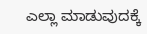ಎಲ್ಲಾ ಮಾಡುವುದಕ್ಕೆ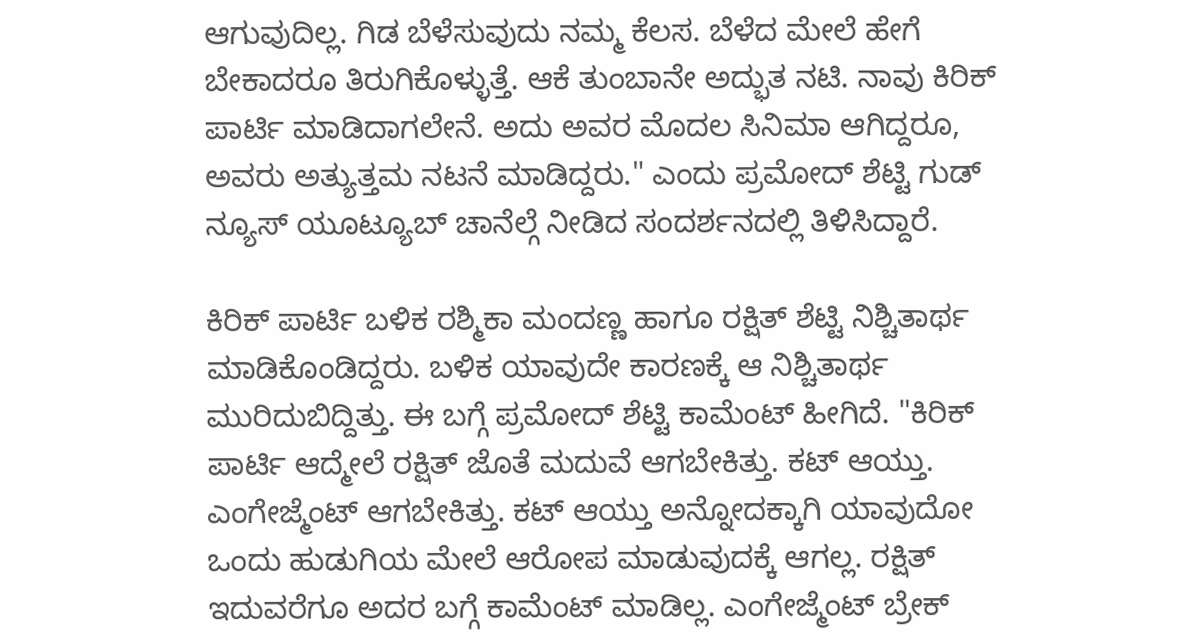ಆಗುವುದಿಲ್ಲ. ಗಿಡ ಬೆಳೆಸುವುದು ನಮ್ಮ ಕೆಲಸ. ಬೆಳೆದ ಮೇಲೆ ಹೇಗೆ ಬೇಕಾದರೂ ತಿರುಗಿಕೊಳ್ಳುತ್ತೆ. ಆಕೆ ತುಂಬಾನೇ ಅದ್ಭುತ ನಟಿ. ನಾವು ಕಿರಿಕ್ ಪಾರ್ಟಿ ಮಾಡಿದಾಗಲೇನೆ. ಅದು ಅವರ ಮೊದಲ ಸಿನಿಮಾ ಆಗಿದ್ದರೂ, ಅವರು ಅತ್ಯುತ್ತಮ ನಟನೆ ಮಾಡಿದ್ದರು." ಎಂದು ಪ್ರಮೋದ್ ಶೆಟ್ಟಿ ಗುಡ್ ನ್ಯೂಸ್ ಯೂಟ್ಯೂಬ್ ಚಾನೆಲ್ಗೆ ನೀಡಿದ ಸಂದರ್ಶನದಲ್ಲಿ ತಿಳಿಸಿದ್ದಾರೆ.

ಕಿರಿಕ್ ಪಾರ್ಟಿ ಬಳಿಕ ರಶ್ಮಿಕಾ ಮಂದಣ್ಣ ಹಾಗೂ ರಕ್ಷಿತ್ ಶೆಟ್ಟಿ ನಿಶ್ಚಿತಾರ್ಥ ಮಾಡಿಕೊಂಡಿದ್ದರು. ಬಳಿಕ ಯಾವುದೇ ಕಾರಣಕ್ಕೆ ಆ ನಿಶ್ಚಿತಾರ್ಥ ಮುರಿದುಬಿದ್ದಿತ್ತು. ಈ ಬಗ್ಗೆ ಪ್ರಮೋದ್ ಶೆಟ್ಟಿ ಕಾಮೆಂಟ್ ಹೀಗಿದೆ. "ಕಿರಿಕ್ ಪಾರ್ಟಿ ಆದ್ಮೇಲೆ ರಕ್ಷಿತ್ ಜೊತೆ ಮದುವೆ ಆಗಬೇಕಿತ್ತು. ಕಟ್ ಆಯ್ತು. ಎಂಗೇಜ್ಮೆಂಟ್ ಆಗಬೇಕಿತ್ತು. ಕಟ್ ಆಯ್ತು ಅನ್ನೋದಕ್ಕಾಗಿ ಯಾವುದೋ ಒಂದು ಹುಡುಗಿಯ ಮೇಲೆ ಆರೋಪ ಮಾಡುವುದಕ್ಕೆ ಆಗಲ್ಲ. ರಕ್ಷಿತ್ ಇದುವರೆಗೂ ಅದರ ಬಗ್ಗೆ ಕಾಮೆಂಟ್ ಮಾಡಿಲ್ಲ. ಎಂಗೇಜ್ಮೆಂಟ್ ಬ್ರೇಕ್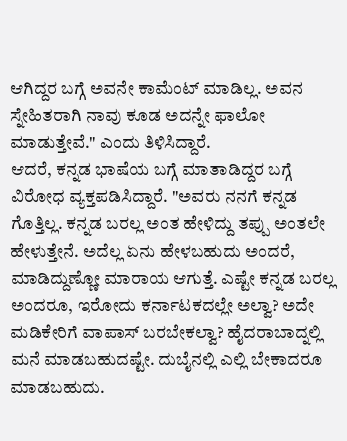ಆಗಿದ್ದರ ಬಗ್ಗೆ ಅವನೇ ಕಾಮೆಂಟ್ ಮಾಡಿಲ್ಲ. ಅವನ ಸ್ನೇಹಿತರಾಗಿ ನಾವು ಕೂಡ ಅದನ್ನೇ ಫಾಲೋ ಮಾಡುತ್ತೇವೆ." ಎಂದು ತಿಳಿಸಿದ್ದಾರೆ.
ಆದರೆ, ಕನ್ನಡ ಭಾಷೆಯ ಬಗ್ಗೆ ಮಾತಾಡಿದ್ದರ ಬಗ್ಗೆ ವಿರೋಧ ವ್ಯಕ್ತಪಡಿಸಿದ್ದಾರೆ. "ಅವರು ನನಗೆ ಕನ್ನಡ ಗೊತ್ತಿಲ್ಲ. ಕನ್ನಡ ಬರಲ್ಲ ಅಂತ ಹೇಳಿದ್ದು ತಪ್ಪು ಅಂತಲೇ ಹೇಳುತ್ತೇನೆ. ಅದೆಲ್ಲ ಏನು ಹೇಳಬಹುದು ಅಂದರೆ, ಮಾಡಿದ್ದುಣ್ಣೋ ಮಾರಾಯ ಆಗುತ್ತೆ. ಎಷ್ಟೇ ಕನ್ನಡ ಬರಲ್ಲ ಅಂದರೂ, ಇರೋದು ಕರ್ನಾಟಕದಲ್ಲೇ ಅಲ್ವಾ? ಅದೇ ಮಡಿಕೇರಿಗೆ ವಾಪಾಸ್ ಬರಬೇಕಲ್ವಾ? ಹೈದರಾಬಾದ್ನಲ್ಲಿ ಮನೆ ಮಾಡಬಹುದಷ್ಟೇ. ದುಬೈನಲ್ಲಿ ಎಲ್ಲಿ ಬೇಕಾದರೂ ಮಾಡಬಹುದು.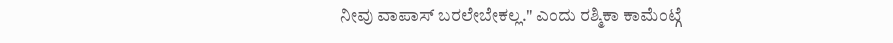ನೀವು ವಾಪಾಸ್ ಬರಲೇಬೇಕಲ್ಲ." ಎಂದು ರಶ್ಮಿಕಾ ಕಾಮೆಂಟ್ಗೆ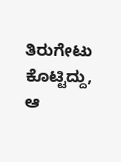ತಿರುಗೇಟು ಕೊಟ್ಟಿದ್ದು, ಆ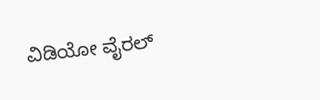ವಿಡಿಯೋ ವೈರಲ್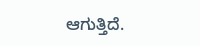ಆಗುತ್ತಿದೆ.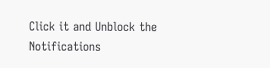Click it and Unblock the Notifications